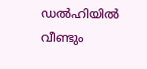ഡൽഹിയിൽ വീണ്ടും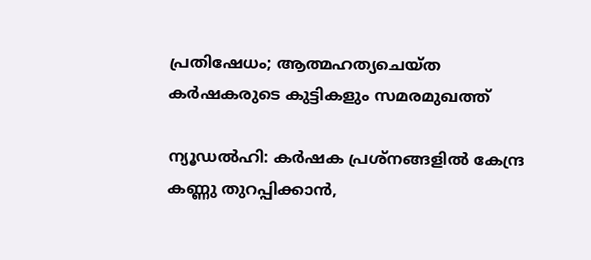പ്രതിഷേധം; ആത്മഹത്യചെയ്ത കർഷകരുടെ കുട്ടികളും സമരമുഖത്ത്

ന്യൂഡൽഹി: കർഷക പ്രശ്നങ്ങളിൽ കേന്ദ്ര കണ്ണു തുറപ്പിക്കാൻ,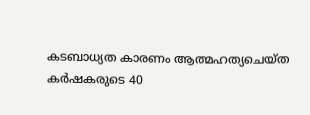കടബാധ്യത കാരണം ആത്മഹത്യചെയ്ത കർഷകരുടെ 40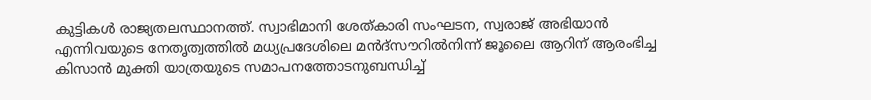കുട്ടികൾ രാജ്യതലസ്ഥാനത്ത്. സ്വാഭിമാനി ശേത്കാരി സംഘടന, സ്വരാജ് അഭിയാൻ എന്നിവയുടെ നേതൃത്വത്തിൽ മധ്യപ്രദേശിലെ മൻദ്സൗറിൽനിന്ന് ജൂലൈ ആറിന് ആരംഭിച്ച കിസാൻ മുക്തി യാത്രയുടെ സമാപനത്തോടനുബന്ധിച്ച്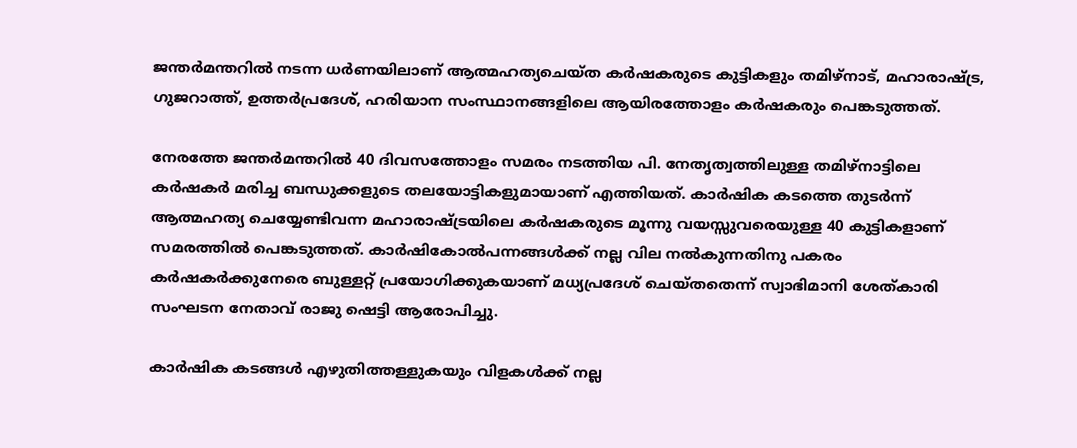ജന്തർമന്തറിൽ നടന്ന ധർണയിലാണ് ആത്മഹത്യചെയ്ത കർഷകരുടെ കുട്ടികളും തമിഴ്നാട്, മഹാരാഷ്ട്ര, ഗുജറാത്ത്, ഉത്തർപ്രദേശ്, ഹരിയാന സംസ്ഥാനങ്ങളിലെ ആയിരത്തോളം കർഷകരും പെങ്കടുത്തത്.

നേരത്തേ ജന്തർമന്തറിൽ 40 ദിവസത്തോളം സമരം നടത്തിയ പി. നേതൃത്വത്തിലുള്ള തമിഴ്നാട്ടിലെ കർഷകർ മരിച്ച ബന്ധുക്കളുടെ തലയോട്ടികളുമായാണ് എത്തിയത്. കാർഷിക കടത്തെ തുടർന്ന് ആത്മഹത്യ ചെയ്യേണ്ടിവന്ന മഹാരാഷ്ട്രയിലെ കർഷകരുടെ മൂന്നു വയസ്സുവരെയുള്ള 40 കുട്ടികളാണ് സമരത്തിൽ പെങ്കടുത്തത്. കാർഷികോൽപന്നങ്ങൾക്ക് നല്ല വില നൽകുന്നതിനു പകരം കർഷകർക്കുനേരെ ബുള്ളറ്റ് പ്രയോഗിക്കുകയാണ് മധ്യപ്രദേശ് ചെയ്തതെന്ന് സ്വാഭിമാനി ശേത്കാരി സംഘടന നേതാവ് രാജു ഷെട്ടി ആരോപിച്ചു.

കാർഷിക കടങ്ങൾ എഴുതിത്തള്ളുകയും വിളകൾക്ക് നല്ല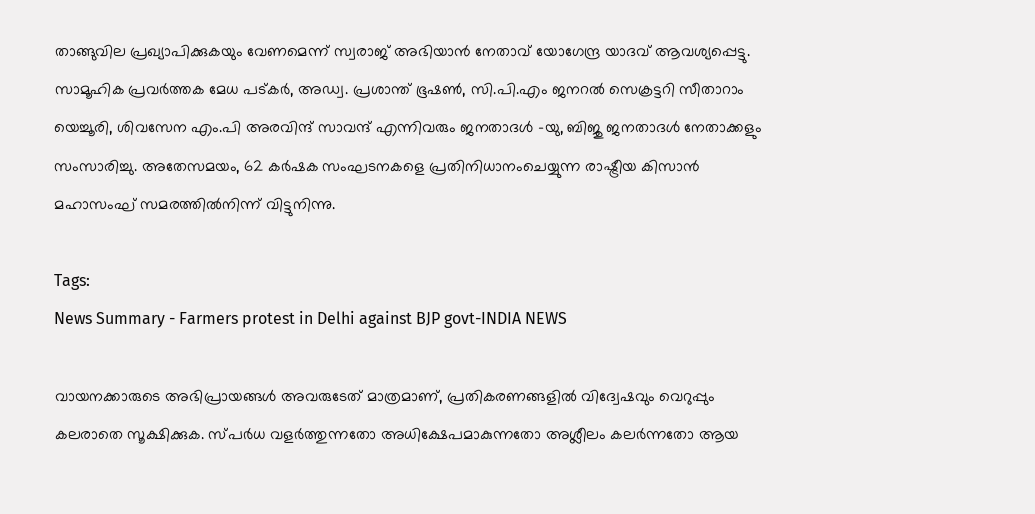താങ്ങുവില പ്രഖ്യാപിക്കുകയും വേണമെന്ന് സ്വരാജ് അഭിയാൻ നേതാവ് യോഗേന്ദ്ര യാദവ് ആവശ്യപ്പെട്ടു. സാമൂഹിക പ്രവർത്തക മേധ പട്കർ, അഡ്വ. പ്രശാന്ത് ഭൂഷൺ, സി.പി.എം ജനറൽ സെക്രട്ടറി സീതാറാം യെച്ചൂരി, ശിവസേന എം.പി അരവിന്ദ് സാവന്ദ് എന്നിവരും ജനതാദൾ -യു, ബിജു ജനതാദൾ നേതാക്കളും സംസാരിച്ചു. അതേസമയം, 62 കർഷക സംഘടനകളെ പ്രതിനിധാനംചെയ്യുന്ന രാഷ്ട്രീയ കിസാൻ മഹാസംഘ് സമരത്തിൽനിന്ന് വിട്ടുനിന്നു.

Tags:
News Summary - Farmers protest in Delhi against BJP govt-INDIA NEWS

വായനക്കാരുടെ അഭിപ്രായങ്ങള്‍ അവരുടേത് മാത്രമാണ്, പ്രതികരണങ്ങളിൽ വിദ്വേഷവും വെറുപ്പും കലരാതെ സൂക്ഷിക്കുക. സ്പർധ വളർത്തുന്നതോ അധിക്ഷേപമാകുന്നതോ അശ്ലീലം കലർന്നതോ ആയ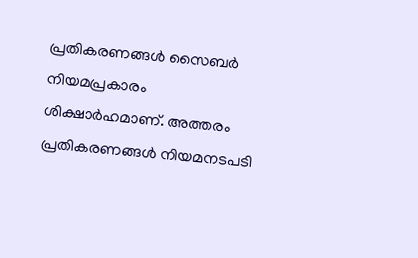പ്രതികരണങ്ങൾ സൈബർ നിയമപ്രകാരം ശിക്ഷാർഹമാണ്. അത്തരം പ്രതികരണങ്ങൾ നിയമനടപടി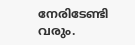നേരിടേണ്ടി വരും.